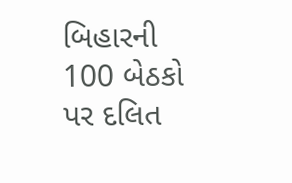બિહારની 100 બેઠકો પર દલિત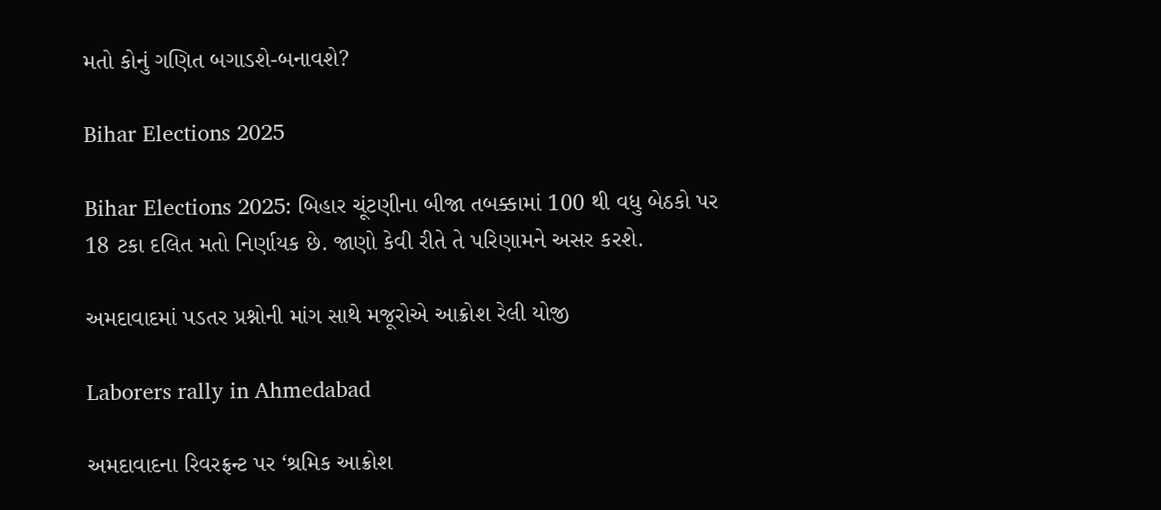મતો કોનું ગણિત બગાડશે-બનાવશે?

Bihar Elections 2025

Bihar Elections 2025: બિહાર ચૂંટણીના બીજા તબક્કામાં 100 થી વધુ બેઠકો પર 18 ટકા દલિત મતો નિર્ણાયક છે. જાણો કેવી રીતે તે પરિણામને અસર કરશે.

અમદાવાદમાં પડતર પ્રશ્નોની માંગ સાથે મજૂરોએ આક્રોશ રેલી યોજી

Laborers rally in Ahmedabad

અમદાવાદના રિવરફ્રન્ટ પર ‘શ્રમિક આક્રોશ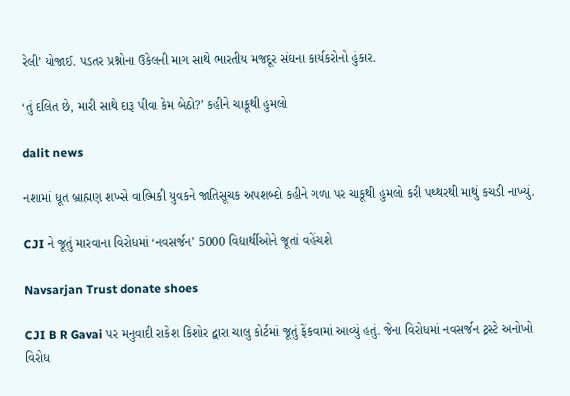રેલી’ યોજાઈ. પડતર પ્રશ્નોના ઉકેલની માગ સાથે ભારતીય મજદૂર સંઘના કાર્યકરોનો હુંકાર.

‘તું દલિત છે, મારી સાથે દારૂ પીવા કેમ બેઠો?’ કહીને ચાકૂથી હુમલો

dalit news

નશામાં ધૂત બ્રાહ્મણ શખ્સે વાલ્મિકી યુવકને જાતિસૂચક અપશબ્દો કહીને ગળા પર ચાકૂથી હુમલો કરી પથ્થરથી માથું કચડી નાખ્યું.

CJI ને જૂતું મારવાના વિરોધમાં ‘નવસર્જન’ 5000 વિદ્યાર્થીઓને જૂતાં વહેંચશે

Navsarjan Trust donate shoes

CJI B R Gavai પર મનુવાદી રાકેશ કિશોર દ્વારા ચાલુ કોર્ટમાં જૂતું ફેંકવામાં આવ્યું હતું. જેના વિરોધમાં નવસર્જન ટ્રસ્ટે અનોખો વિરોધ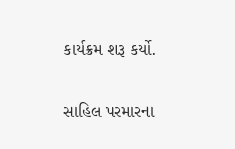કાર્યક્રમ શરૂ કર્યો.

સાહિલ પરમારના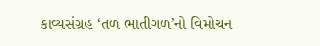કાવ્યસંગ્રહ ‘તળ ભાતીગળ’નો વિમોચન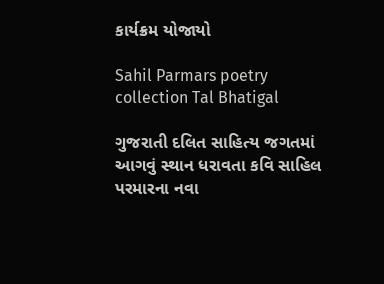કાર્યક્રમ યોજાયો

Sahil Parmars poetry collection Tal Bhatigal

ગુજરાતી દલિત સાહિત્ય જગતમાં આગવું સ્થાન ધરાવતા કવિ સાહિલ પરમારના નવા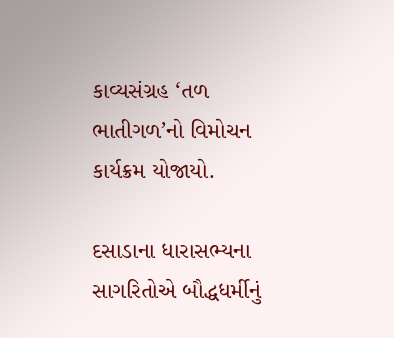કાવ્યસંગ્રહ ‘તળ ભાતીગળ’નો વિમોચન કાર્યક્રમ યોજાયો.

દસાડાના ધારાસભ્યના સાગરિતોએ બૌદ્ધધર્મીનું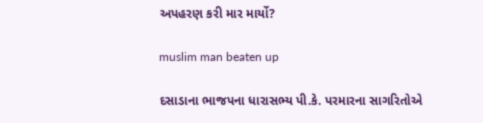અપહરણ કરી માર માર્યો?

muslim man beaten up

દસાડાના ભાજપના ધારાસભ્ય પી.કે. પરમારના સાગરિતોએ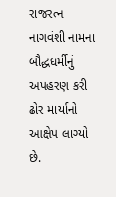રાજરત્ન નાગવંશી નામના બૌદ્ધધર્મીનું અપહરણ કરી ઢોર માર્યાનો આક્ષેપ લાગ્યો છે.